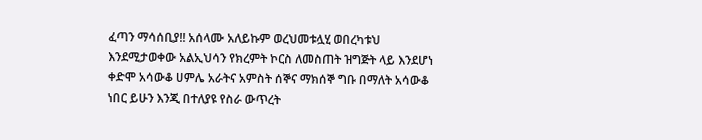ፈጣን ማሳሰቢያ!! አሰላሙ አለይኩም ወረህመቱሏሂ ወበረካቱህ እንደሚታወቀው አልኢህሳን የክረምት ኮርስ ለመስጠት ዝግጅት ላይ እንደሆነ ቀድሞ አሳውቆ ሀምሌ አራትና አምስት ሰኞና ማክሰኞ ግቡ በማለት አሳውቆ ነበር ይሁን እንጂ በተለያዩ የስራ ውጥረት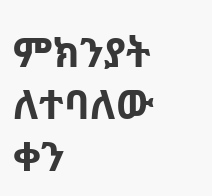ምክንያት ለተባለው ቀን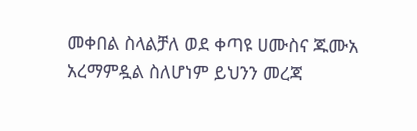መቀበል ስላልቻለ ወደ ቀጣዩ ሀሙስና ጁሙአ አረማምዷል ስለሆነም ይህንን መረጃ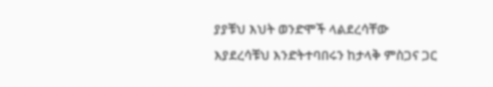ያያቹህ እህት ወንድሞች ላልደረሳቸው እያደረሳቹህ እንድትተባበሩን ከታላቅ ምስጋና ጋር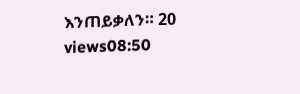እንጠይቃለን። 20 views08:50